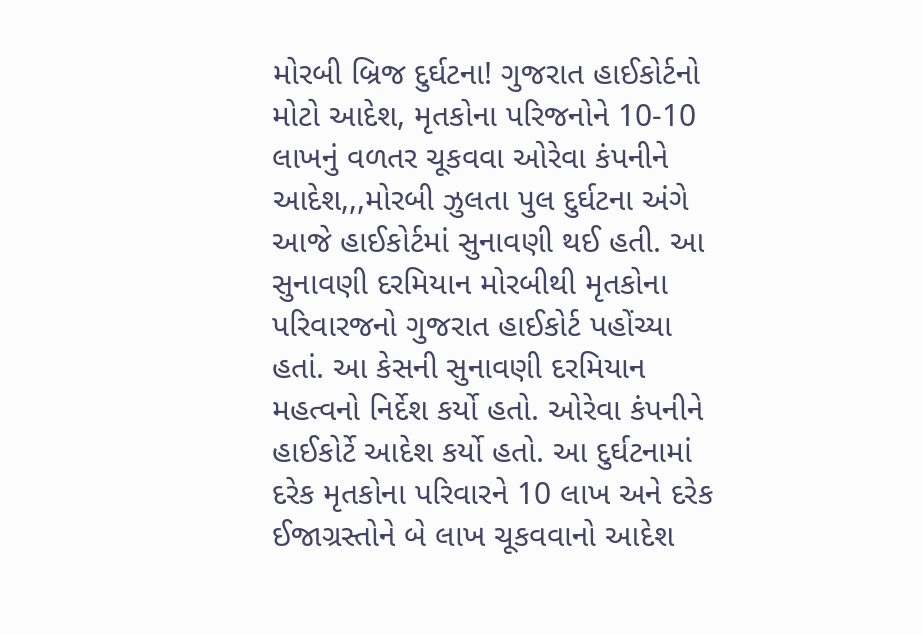મોરબી બ્રિજ દુર્ઘટના! ગુજરાત હાઈકોર્ટનો મોટો આદેશ, મૃતકોના પરિજનોને 10-10 લાખનું વળતર ચૂકવવા ઓરેવા કંપનીને આદેશ,,,મોરબી ઝુલતા પુલ દુર્ઘટના અંગે આજે હાઈકોર્ટમાં સુનાવણી થઈ હતી. આ સુનાવણી દરમિયાન મોરબીથી મૃતકોના પરિવારજનો ગુજરાત હાઈકોર્ટ પહોંચ્યા હતાં. આ કેસની સુનાવણી દરમિયાન મહત્વનો નિર્દેશ કર્યો હતો. ઓરેવા કંપનીને હાઈકોર્ટે આદેશ કર્યો હતો. આ દુર્ઘટનામાં દરેક મૃતકોના પરિવારને 10 લાખ અને દરેક ઈજાગ્રસ્તોને બે લાખ ચૂકવવાનો આદેશ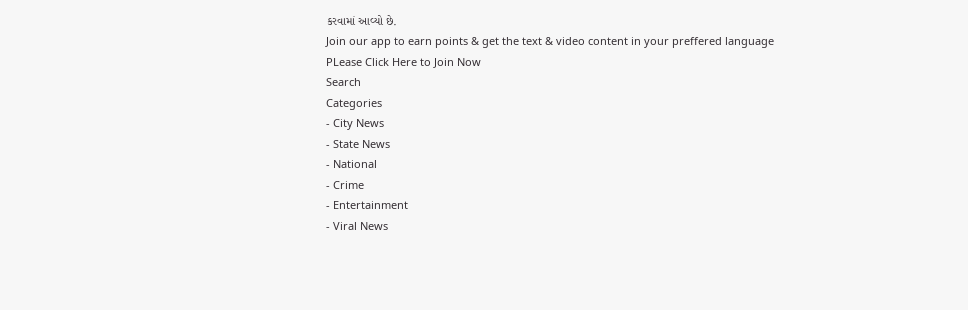કરવામાં આવ્યો છે.
Join our app to earn points & get the text & video content in your preffered language
PLease Click Here to Join Now
Search
Categories
- City News
- State News
- National
- Crime
- Entertainment
- Viral News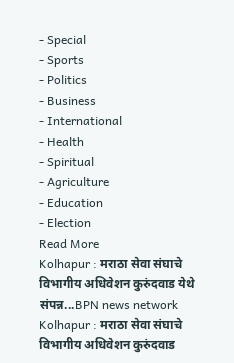- Special
- Sports
- Politics
- Business
- International
- Health
- Spiritual
- Agriculture
- Education
- Election
Read More
Kolhapur : मराठा सेवा संघाचे विभागीय अधिवेशन कुरुंदवाड येथे संपन्न...BPN news network
Kolhapur : मराठा सेवा संघाचे विभागीय अधिवेशन कुरुंदवाड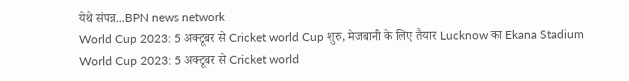येथे संपन्न...BPN news network
World Cup 2023: 5 अक्टूबर से Cricket world Cup शुरु, मेजबानी के लिए तैयार Lucknow का Ekana Stadium
World Cup 2023: 5 अक्टूबर से Cricket world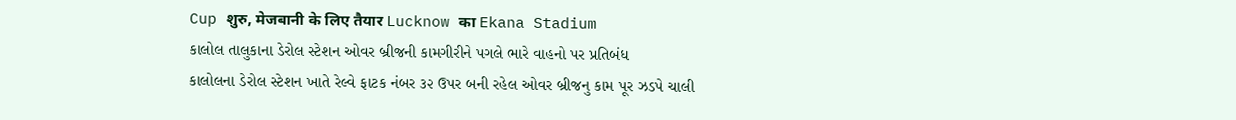Cup शुरु, मेजबानी के लिए तैयार Lucknow का Ekana Stadium
કાલોલ તાલુકાના ડેરોલ સ્ટેશન ઓવર બ્રીજની કામગીરીને પગલે ભારે વાહનો પર પ્રતિબંધ
કાલોલના ડેરોલ સ્ટેશન ખાતે રેલ્વે ફાટક નંબર ૩૨ ઉપર બની રહેલ ઓવર બ્રીજનુ કામ પૂર ઝડપે ચાલી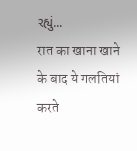રહ્યું...
रात का खाना खाने के बाद ये गलतियां करते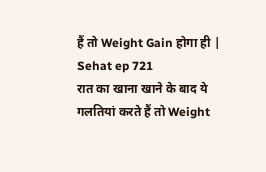हैं तो Weight Gain होगा ही | Sehat ep 721
रात का खाना खाने के बाद ये गलतियां करते हैं तो Weight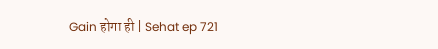Gain होगा ही | Sehat ep 721